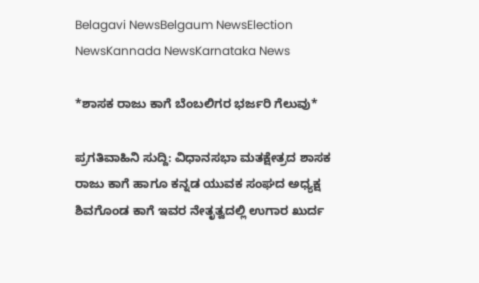Belagavi NewsBelgaum NewsElection NewsKannada NewsKarnataka News

*ಶಾಸಕ ರಾಜು ಕಾಗೆ ಬೆಂಬಲಿಗರ ಭರ್ಜರಿ ಗೆಲುವು*

ಪ್ರಗತಿವಾಹಿನಿ ಸುದ್ದಿ: ವಿಧಾನಸಭಾ ಮತಕ್ಷೇತ್ರದ ಶಾಸಕ ರಾಜು ಕಾಗೆ ಹಾಗೂ ಕನ್ನಡ ಯುವಕ ಸಂಘದ ಅಧ್ಯಕ್ಷ ಶಿವಗೊಂಡ ಕಾಗೆ ಇವರ ನೇತೃತ್ವದಲ್ಲಿ ಉಗಾರ ಖುರ್ದ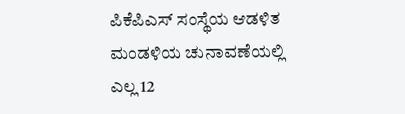ಪಿಕೆಪಿಎಸ್ ಸಂಸ್ಥೆಯ ಆಡಳಿತ ಮಂಡಳಿಯ ಚುನಾವಣೆಯಲ್ಲಿ ಎಲ್ಲ 12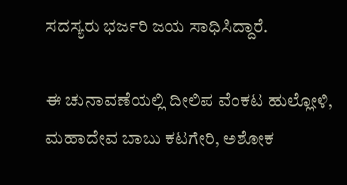ಸದಸ್ಯರು ಭರ್ಜರಿ ಜಯ ಸಾಧಿಸಿದ್ದಾರೆ.

ಈ ಚುನಾವಣೆಯಲ್ಲಿ ದೀಲಿಪ ವೆಂಕಟ ಹುಲ್ಲೋಳಿ, ಮಹಾದೇವ ಬಾಬು ಕಟಗೇರಿ, ಅಶೋಕ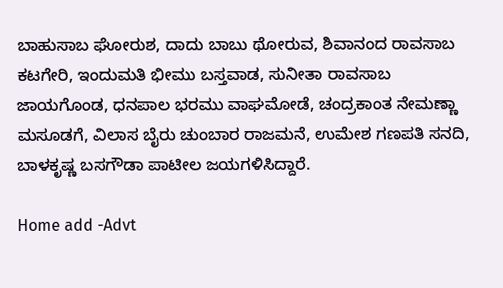ಬಾಹುಸಾಬ ಘೋರುಶ, ದಾದು ಬಾಬು ಥೋರುವ, ಶಿವಾನಂದ ರಾವಸಾಬ ಕಟಗೇರಿ, ಇಂದುಮತಿ ಭೀಮು ಬಸ್ತವಾಡ, ಸುನೀತಾ ರಾವಸಾಬ ಜಾಯಗೊಂಡ, ಧನಪಾಲ ಭರಮು ವಾಘಮೋಡೆ, ಚಂದ್ರಕಾಂತ ನೇಮಣ್ಣಾ ಮಸೂಡಗೆ, ವಿಲಾಸ ಬೈರು ಚುಂಬಾರ ರಾಜಮನೆ, ಉಮೇಶ ಗಣಪತಿ ಸನದಿ, ಬಾಳಕೃಷ್ಣ ಬಸಗೌಡಾ ಪಾಟೀಲ ಜಯಗಳಿಸಿದ್ದಾರೆ.

Home add -Advt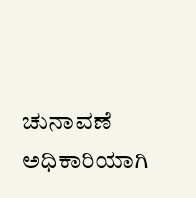ಚುನಾವಣೆ ಅಧಿಕಾರಿಯಾಗಿ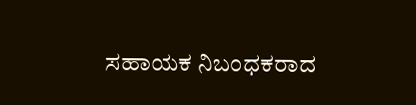ಸಹಾಯಕ ನಿಬಂಧಕರಾದ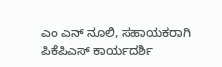ಎಂ ಎನ್ ನೂಲಿ, ಸಹಾಯಕರಾಗಿ ಪಿಕೆಪಿಎಸ್ ಕಾರ್ಯದರ್ಶಿ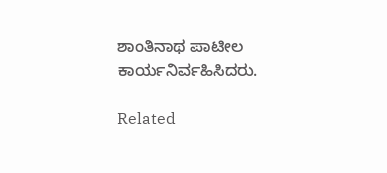ಶಾಂತಿನಾಥ ಪಾಟೀಲ ಕಾರ್ಯನಿರ್ವಹಿಸಿದರು.

Related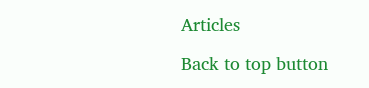Articles

Back to top button